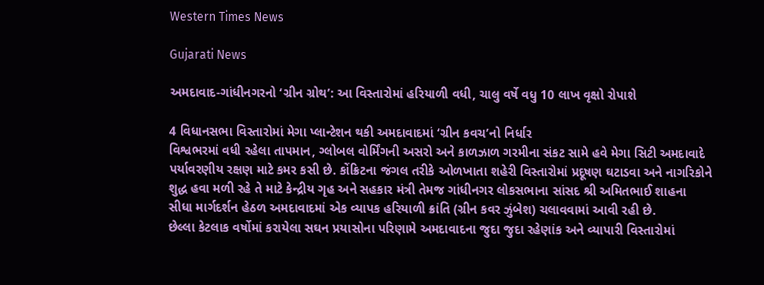Western Times News

Gujarati News

અમદાવાદ-ગાંધીનગરનો ‘ગ્રીન ગ્રોથ’: આ વિસ્તારોમાં હરિયાળી વધી, ચાલુ વર્ષે વધુ 10 લાખ વૃક્ષો રોપાશે

4 વિધાનસભા વિસ્તારોમાં મેગા પ્લાન્ટેશન થકી અમદાવાદમાં ‘ગ્રીન કવચ’નો નિર્ધાર
વિશ્વભરમાં વધી રહેલા તાપમાન, ગ્લોબલ વોર્મિંગની અસરો અને કાળઝાળ ગરમીના સંકટ સામે હવે મેગા સિટી અમદાવાદે પર્યાવરણીય રક્ષણ માટે કમર કસી છે. કોંક્રિટના જંગલ તરીકે ઓળખાતા શહેરી વિસ્તારોમાં પ્રદૂષણ ઘટાડવા અને નાગરિકોને શુદ્ધ હવા મળી રહે તે માટે કેન્દ્રીય ગૃહ અને સહકાર મંત્રી તેમજ ગાંધીનગર લોકસભાના સાંસદ શ્રી અમિતભાઈ શાહના સીધા માર્ગદર્શન હેઠળ અમદાવાદમાં એક વ્યાપક હરિયાળી ક્રાંતિ (ગ્રીન કવર ઝુંબેશ) ચલાવવામાં આવી રહી છે.
છેલ્લા કેટલાક વર્ષોમાં કરાયેલા સઘન પ્રયાસોના પરિણામે અમદાવાદના જુદા જુદા રહેણાંક અને વ્યાપારી વિસ્તારોમાં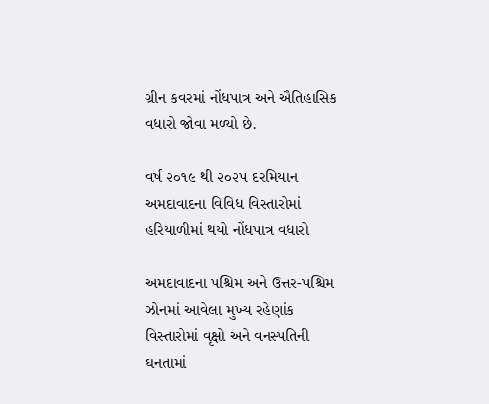ગ્રીન કવરમાં નોંધપાત્ર અને ઐતિહાસિક વધારો જોવા મળ્યો છે.

વર્ષ ૨૦૧૯ થી ૨૦૨૫ દરમિયાન અમદાવાદના વિવિધ વિસ્તારોમાં હરિયાળીમાં થયો નોંધપાત્ર વધારો

અમદાવાદના પશ્ચિમ અને ઉત્તર-પશ્ચિમ ઝોનમાં આવેલા મુખ્ય રહેણાંક વિસ્તારોમાં વૃક્ષો અને વનસ્પતિની ઘનતામાં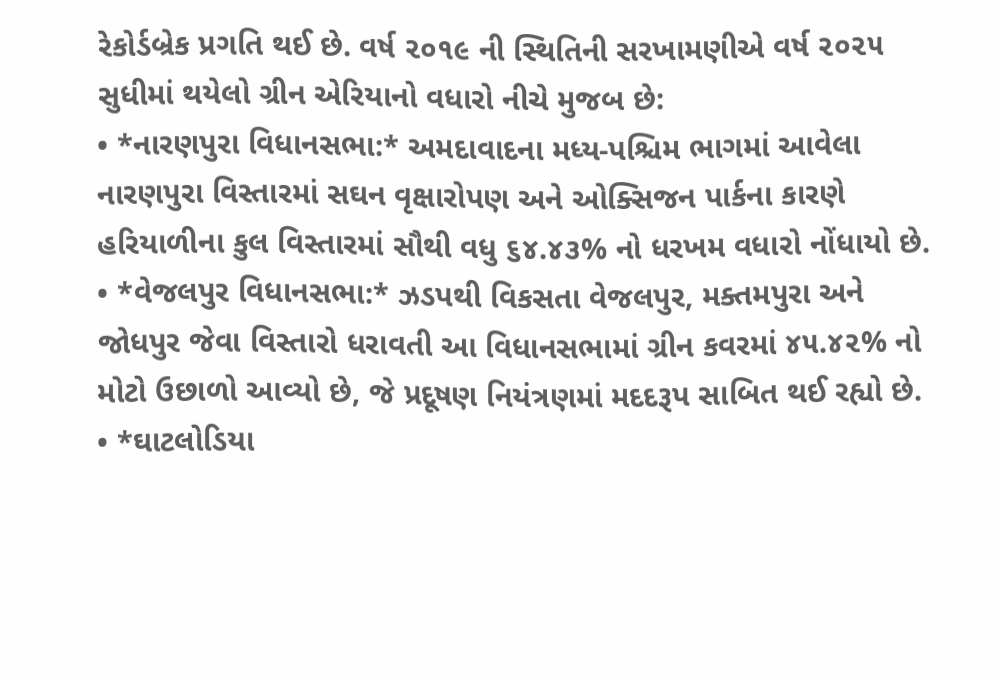રેકોર્ડબ્રેક પ્રગતિ થઈ છે. વર્ષ ૨૦૧૯ ની સ્થિતિની સરખામણીએ વર્ષ ૨૦૨૫ સુધીમાં થયેલો ગ્રીન એરિયાનો વધારો નીચે મુજબ છે:
• *નારણપુરા વિધાનસભા:* અમદાવાદના મધ્ય-પશ્ચિમ ભાગમાં આવેલા નારણપુરા વિસ્તારમાં સઘન વૃક્ષારોપણ અને ઓક્સિજન પાર્કના કારણે હરિયાળીના કુલ વિસ્તારમાં સૌથી વધુ ૬૪.૪૩% નો ધરખમ વધારો નોંધાયો છે.
• *વેજલપુર વિધાનસભા:* ઝડપથી વિકસતા વેજલપુર, મક્તમપુરા અને જોધપુર જેવા વિસ્તારો ધરાવતી આ વિધાનસભામાં ગ્રીન કવરમાં ૪૫.૪૨% નો મોટો ઉછાળો આવ્યો છે, જે પ્રદૂષણ નિયંત્રણમાં મદદરૂપ સાબિત થઈ રહ્યો છે.
• *ઘાટલોડિયા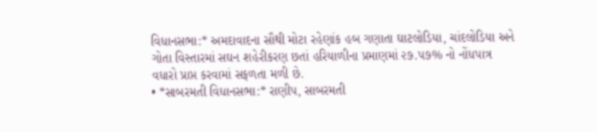વિધાનસભા:* અમદાવાદના સૌથી મોટા રહેણાંક હબ ગણાતા ઘાટલોડિયા, ચાંદલોડિયા અને ગોતા વિસ્તારમાં સઘન શહેરીકરણ છતાં હરિયાળીના પ્રમાણમાં ૨૭.૫૭% નો નોંધપાત્ર વધારો પ્રાપ્ત કરવામાં સફળતા મળી છે.
• *સાબરમતી વિધાનસભા:* રાણીપ, સાબરમતી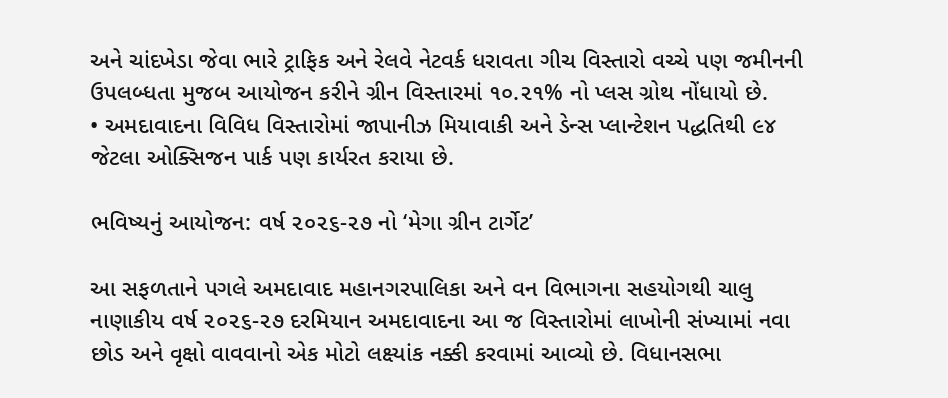અને ચાંદખેડા જેવા ભારે ટ્રાફિક અને રેલવે નેટવર્ક ધરાવતા ગીચ વિસ્તારો વચ્ચે પણ જમીનની ઉપલબ્ધતા મુજબ આયોજન કરીને ગ્રીન વિસ્તારમાં ૧૦.૨૧% નો પ્લસ ગ્રોથ નોંધાયો છે.
• અમદાવાદના વિવિધ વિસ્તારોમાં જાપાનીઝ મિયાવાકી અને ડેન્સ પ્લાન્ટેશન પદ્ધતિથી ૯૪ જેટલા ઓક્સિજન પાર્ક પણ કાર્યરત કરાયા છે.

ભવિષ્યનું આયોજન: વર્ષ ૨૦૨૬-૨૭ નો ‘મેગા ગ્રીન ટાર્ગેટ’

આ સફળતાને પગલે અમદાવાદ મહાનગરપાલિકા અને વન વિભાગના સહયોગથી ચાલુ નાણાકીય વર્ષ ૨૦૨૬-૨૭ દરમિયાન અમદાવાદના આ જ વિસ્તારોમાં લાખોની સંખ્યામાં નવા છોડ અને વૃક્ષો વાવવાનો એક મોટો લક્ષ્યાંક નક્કી કરવામાં આવ્યો છે. વિધાનસભા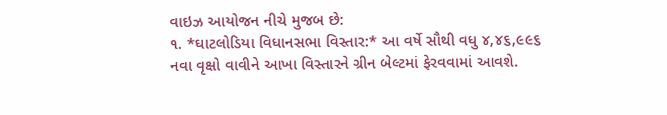વાઇઝ આયોજન નીચે મુજબ છે:
૧. *ઘાટલોડિયા વિધાનસભા વિસ્તાર:* આ વર્ષે સૌથી વધુ ૪,૪૬,૯૯૬ નવા વૃક્ષો વાવીને આખા વિસ્તારને ગ્રીન બેલ્ટમાં ફેરવવામાં આવશે.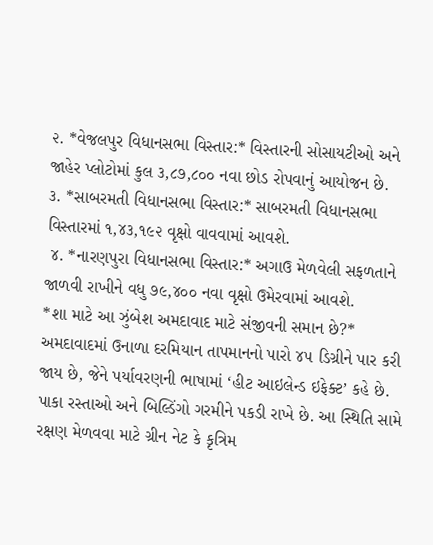૨. *વેજલપુર વિધાનસભા વિસ્તાર:* વિસ્તારની સોસાયટીઓ અને જાહેર પ્લોટોમાં કુલ ૩,૮૭,૮૦૦ નવા છોડ રોપવાનું આયોજન છે.
૩. *સાબરમતી વિધાનસભા વિસ્તાર:* સાબરમતી વિધાનસભા વિસ્તારમાં ૧,૪૩,૧૯૨ વૃક્ષો વાવવામાં આવશે.
 ૪. *નારણપુરા વિધાનસભા વિસ્તાર:* અગાઉ મેળવેલી સફળતાને જાળવી રાખીને વધુ ૭૯,૪૦૦ નવા વૃક્ષો ઉમેરવામાં આવશે.
*શા માટે આ ઝુંબેશ અમદાવાદ માટે સંજીવની સમાન છે?*
અમદાવાદમાં ઉનાળા દરમિયાન તાપમાનનો પારો ૪૫ ડિગ્રીને પાર કરી જાય છે, જેને પર્યાવરણની ભાષામાં ‘હીટ આઇલેન્ડ ઇફેક્ટ’ કહે છે. પાકા રસ્તાઓ અને બિલ્ડિંગો ગરમીને પકડી રાખે છે. આ સ્થિતિ સામે રક્ષણ મેળવવા માટે ગ્રીન નેટ કે કૃત્રિમ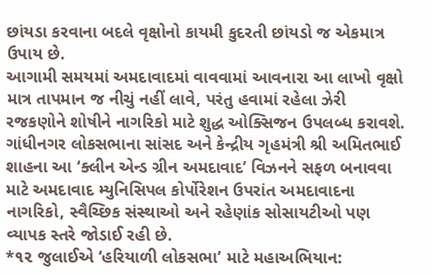છાંયડા કરવાના બદલે વૃક્ષોનો કાયમી કુદરતી છાંયડો જ એકમાત્ર ઉપાય છે.
આગામી સમયમાં અમદાવાદમાં વાવવામાં આવનારા આ લાખો વૃક્ષો માત્ર તાપમાન જ નીચું નહીં લાવે, પરંતુ હવામાં રહેલા ઝેરી રજકણોને શોષીને નાગરિકો માટે શુદ્ધ ઓક્સિજન ઉપલબ્ધ કરાવશે. ગાંધીનગર લોકસભાના સાંસદ અને કેન્દ્રીય ગૃહમંત્રી શ્રી અમિતભાઈ શાહના આ ‘ક્લીન એન્ડ ગ્રીન અમદાવાદ’ વિઝનને સફળ બનાવવા માટે અમદાવાદ મ્યુનિસિપલ કોર્પોરેશન ઉપરાંત અમદાવાદના નાગરિકો, સ્વૈચ્છિક સંસ્થાઓ અને રહેણાંક સોસાયટીઓ પણ વ્યાપક સ્તરે જોડાઈ રહી છે.
*૧૨ જુલાઈએ ‘હરિયાળી લોકસભા’ માટે મહાઅભિયાન: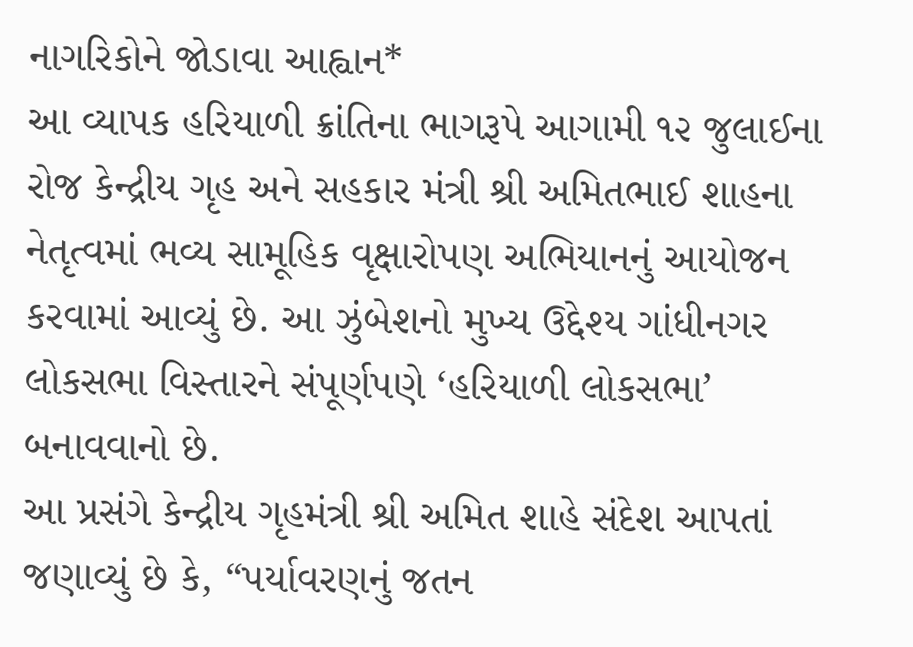નાગરિકોને જોડાવા આહ્વાન*
આ વ્યાપક હરિયાળી ક્રાંતિના ભાગરૂપે આગામી ૧૨ જુલાઈના રોજ કેન્દ્રીય ગૃહ અને સહકાર મંત્રી શ્રી અમિતભાઈ શાહના નેતૃત્વમાં ભવ્ય સામૂહિક વૃક્ષારોપણ અભિયાનનું આયોજન કરવામાં આવ્યું છે. આ ઝુંબેશનો મુખ્ય ઉદ્દેશ્ય ગાંધીનગર લોકસભા વિસ્તારને સંપૂર્ણપણે ‘હરિયાળી લોકસભા’ બનાવવાનો છે.
આ પ્રસંગે કેન્દ્રીય ગૃહમંત્રી શ્રી અમિત શાહે સંદેશ આપતાં જણાવ્યું છે કે, “પર્યાવરણનું જતન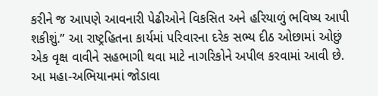કરીને જ આપણે આવનારી પેઢીઓને વિકસિત અને હરિયાળું ભવિષ્ય આપી શકીશું.” આ રાષ્ટ્રહિતના કાર્યમાં પરિવારના દરેક સભ્ય દીઠ ઓછામાં ઓછું એક વૃક્ષ વાવીને સહભાગી થવા માટે નાગરિકોને અપીલ કરવામાં આવી છે. આ મહા-અભિયાનમાં જોડાવા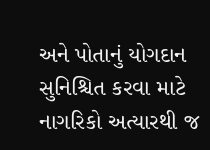અને પોતાનું યોગદાન સુનિશ્ચિત કરવા માટે નાગરિકો અત્યારથી જ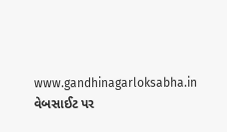www.gandhinagarloksabha.in વેબસાઈટ પર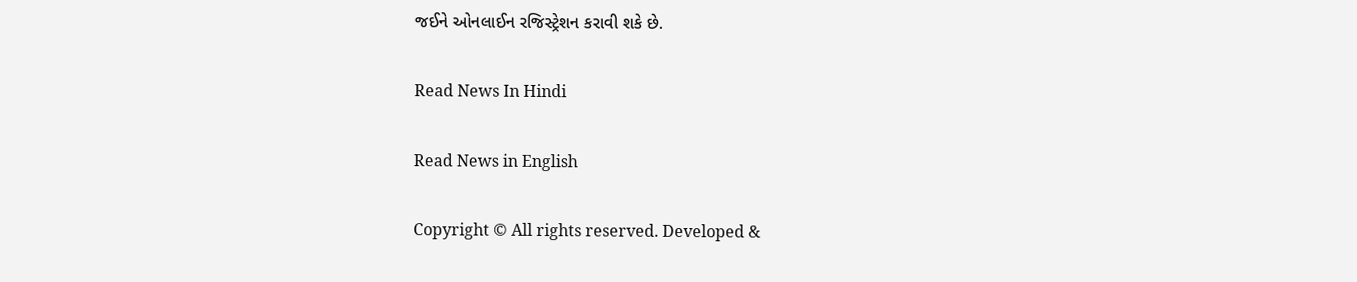જઈને ઓનલાઈન રજિસ્ટ્રેશન કરાવી શકે છે.

Read News In Hindi

Read News in English

Copyright © All rights reserved. Developed &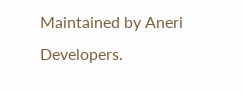Maintained by Aneri Developers.